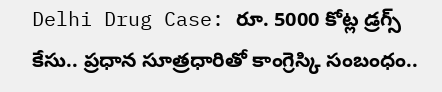Delhi Drug Case: రూ. 5000 కోట్ల డ్రగ్స్ కేసు.. ప్రధాన సూత్రధారితో కాంగ్రెస్కి సంబంధం..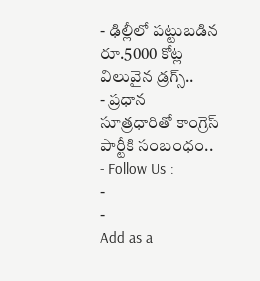- ఢిల్లీలో పట్టుబడిన రూ.5000 కోట్ల విలువైన డ్రగ్స్..
- ప్రధాన సూత్రధారితో కాంగ్రెస్ పార్టీకి సంబంధం..
- Follow Us :
-
-
Add as a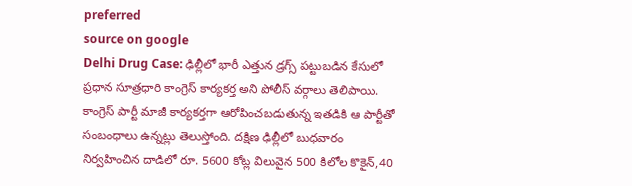preferred
source on google
Delhi Drug Case: ఢిల్లీలో భారీ ఎత్తున డ్రగ్స్ పట్టుబడిన కేసులో ప్రధాన సూత్రధారి కాంగ్రెస్ కార్యకర్త అని పోలీస్ వర్గాలు తెలిపాయి. కాంగ్రెస్ పార్టీ మాజీ కార్యకర్తగా ఆరోపించబడుతున్న ఇతడికి ఆ పార్టీతో సంబంధాలు ఉన్నట్లు తెలుస్తోంది. దక్షిణ ఢిల్లీలో బుధవారం నిర్వహించిన దాడిలో రూ. 5600 కోట్ల విలువైన 500 కిలోల కొకైన్,40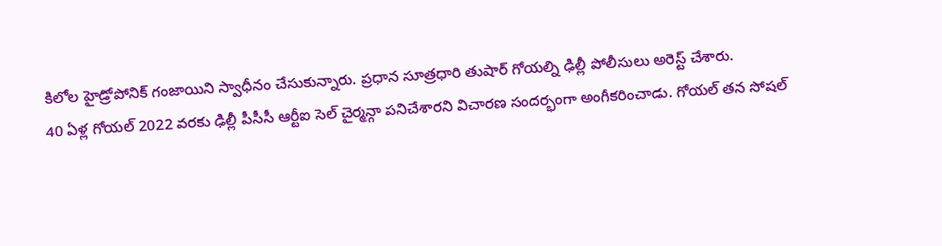కిలోల హైడ్రోపోనిక్ గంజాయిని స్వాధీనం చేసుకున్నారు. ప్రధాన సూత్రధారి తుషార్ గోయల్ని ఢిల్లీ పోలీసులు అరెస్ట్ చేశారు.
40 ఏళ్ల గోయల్ 2022 వరకు ఢిల్లీ పీసీసీ ఆర్టీఐ సెల్ చైర్మన్గా పనిచేశారని విచారణ సందర్భంగా అంగీకరించాడు. గోయల్ తన సోషల్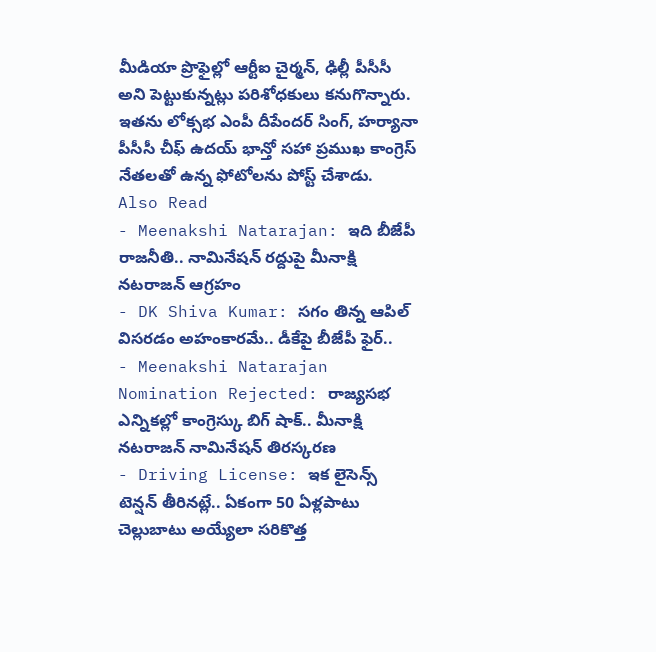మీడియా ప్రొఫైల్లో ఆర్టీఐ చైర్మన్, ఢిల్లీ పీసీసీ అని పెట్టుకున్నట్లు పరిశోధకులు కనుగొన్నారు. ఇతను లోక్సభ ఎంపీ దీపేందర్ సింగ్, హర్యానా పీసీసీ చీఫ్ ఉదయ్ భాన్తో సహా ప్రముఖ కాంగ్రెస్ నేతలతో ఉన్న ఫోటోలను పోస్ట్ చేశాడు.
Also Read
- Meenakshi Natarajan: ఇది బీజేపీ రాజనీతి.. నామినేషన్ రద్దుపై మీనాక్షి నటరాజన్ ఆగ్రహం
- DK Shiva Kumar: సగం తిన్న ఆపిల్ విసరడం అహంకారమే.. డీకేపై బీజేపీ ఫైర్..
- Meenakshi Natarajan Nomination Rejected: రాజ్యసభ ఎన్నికల్లో కాంగ్రెస్కు బిగ్ షాక్.. మీనాక్షి నటరాజన్ నామినేషన్ తిరస్కరణ
- Driving License: ఇక లైసెన్స్ టెన్షన్ తీరినట్లే.. ఏకంగా 50 ఏళ్లపాటు చెల్లుబాటు అయ్యేలా సరికొత్త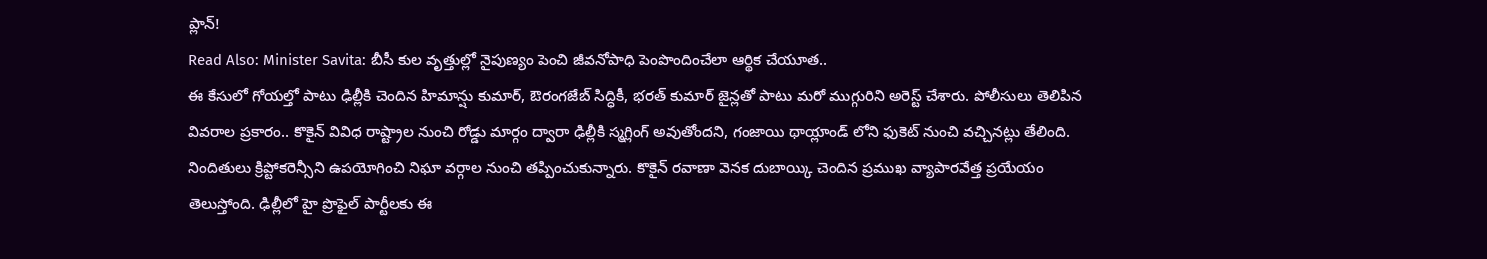ప్లాన్!
Read Also: Minister Savita: బీసీ కుల వృత్తుల్లో నైపుణ్యం పెంచి జీవనోపాధి పెంపొందించేలా ఆర్థిక చేయూత..
ఈ కేసులో గోయల్తో పాటు ఢిల్లీకి చెందిన హిమాన్షు కుమార్, ఔరంగజేబ్ సిద్ధికీ, భరత్ కుమార్ జైన్లతో పాటు మరో ముగ్గురిని అరెస్ట్ చేశారు. పోలీసులు తెలిపిన వివరాల ప్రకారం.. కొకైన్ వివిధ రాష్ట్రాల నుంచి రోడ్డు మార్గం ద్వారా ఢిల్లీకి స్మగ్లింగ్ అవుతోందని, గంజాయి థాయ్లాండ్ లోని ఫుకెట్ నుంచి వచ్చినట్లు తేలింది. నిందితులు క్రిప్టోకరెన్సీని ఉపయోగించి నిఘా వర్గాల నుంచి తప్పించుకున్నారు. కొకైన్ రవాణా వెనక దుబాయ్కి చెందిన ప్రముఖ వ్యాపారవేత్త ప్రయేయం తెలుస్తోంది. ఢిల్లీలో హై ప్రొఫైల్ పార్టీలకు ఈ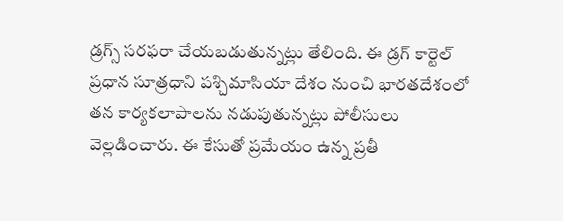డ్రగ్స్ సరఫరా చేయబడుతున్నట్లు తేలింది. ఈ డ్రగ్ కార్టెల్ ప్రధాన సూత్రధాని పశ్చిమాసియా దేశం నుంచి భారతదేశంలో తన కార్యకలాపాలను నడుపుతున్నట్లు పోలీసులు వెల్లడించారు. ఈ కేసుతో ప్రమేయం ఉన్న ప్రతీ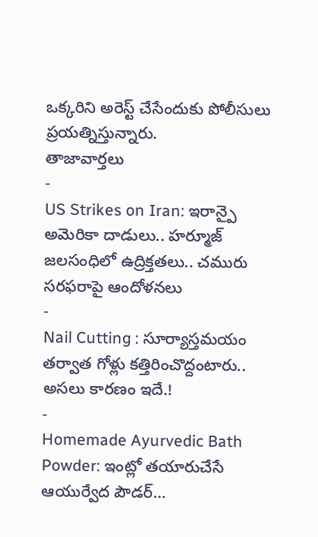ఒక్కరిని అరెస్ట్ చేసేందుకు పోలీసులు ప్రయత్నిస్తున్నారు.
తాజావార్తలు
-
US Strikes on Iran: ఇరాన్పై అమెరికా దాడులు.. హర్మూజ్ జలసంధిలో ఉద్రిక్తతలు.. చమురు సరఫరాపై ఆందోళనలు
-
Nail Cutting : సూర్యాస్తమయం తర్వాత గోళ్లు కత్తిరించొద్దంటారు.. అసలు కారణం ఇదే.!
-
Homemade Ayurvedic Bath Powder: ఇంట్లో తయారుచేసే ఆయుర్వేద పౌడర్…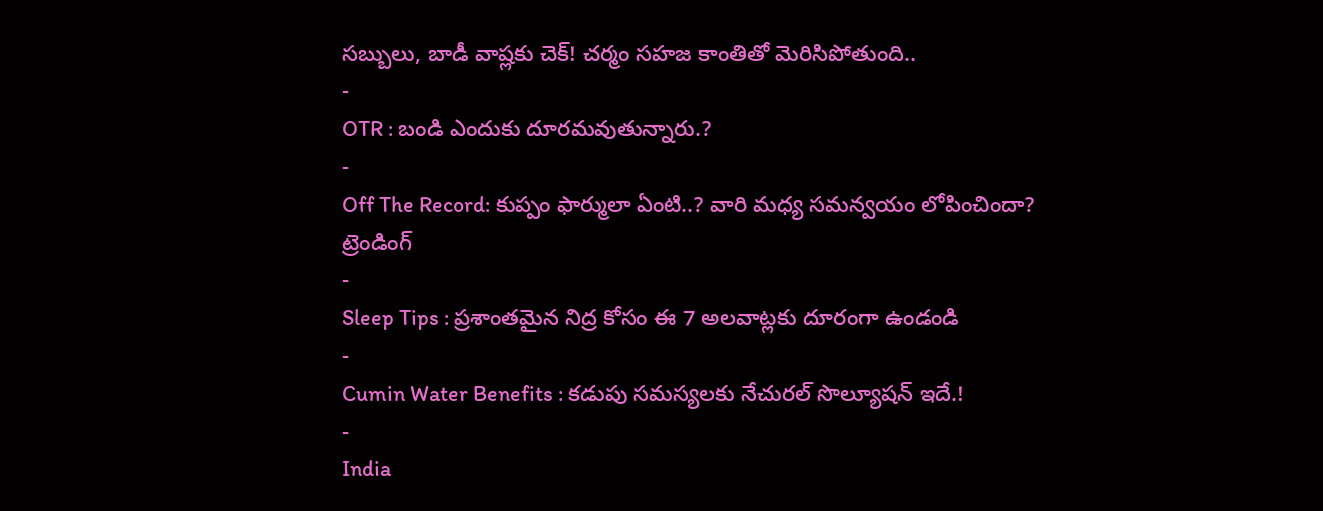సబ్బులు, బాడీ వాష్లకు చెక్! చర్మం సహజ కాంతితో మెరిసిపోతుంది..
-
OTR : బండి ఎందుకు దూరమవుతున్నారు.?
-
Off The Record: కుప్పం ఫార్ములా ఏంటి..? వారి మధ్య సమన్వయం లోపించిందా?
ట్రెండింగ్
-
Sleep Tips : ప్రశాంతమైన నిద్ర కోసం ఈ 7 అలవాట్లకు దూరంగా ఉండండి
-
Cumin Water Benefits : కడుపు సమస్యలకు నేచురల్ సొల్యూషన్ ఇదే.!
-
India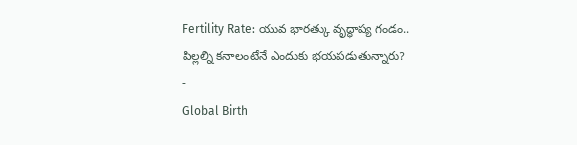Fertility Rate: యువ భారత్కు వృద్ధాప్య గండం.. పిల్లల్ని కనాలంటేనే ఎందుకు భయపడుతున్నారు?
-
Global Birth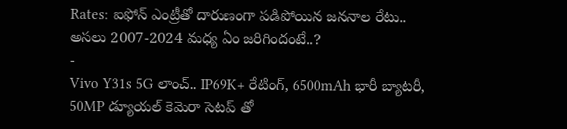Rates: ఐఫోన్ ఎంట్రీతో దారుణంగా పడిపోయిన జననాల రేటు.. అసలు 2007-2024 మధ్య ఏం జరిగిందంటే..?
-
Vivo Y31s 5G లాంచ్.. IP69K+ రేటింగ్, 6500mAh భారీ బ్యాటరీ, 50MP డ్యూయల్ కెమెరా సెటప్ తో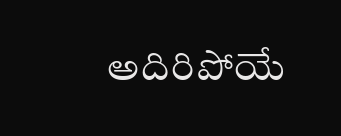అదిరిపోయే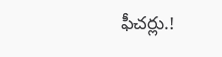ఫీచర్లు.!